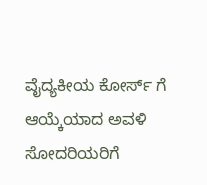ವೈದ್ಯಕೀಯ ಕೋರ್ಸ್ ಗೆ ಆಯ್ಕೆಯಾದ ಅವಳಿ ಸೋದರಿಯರಿಗೆ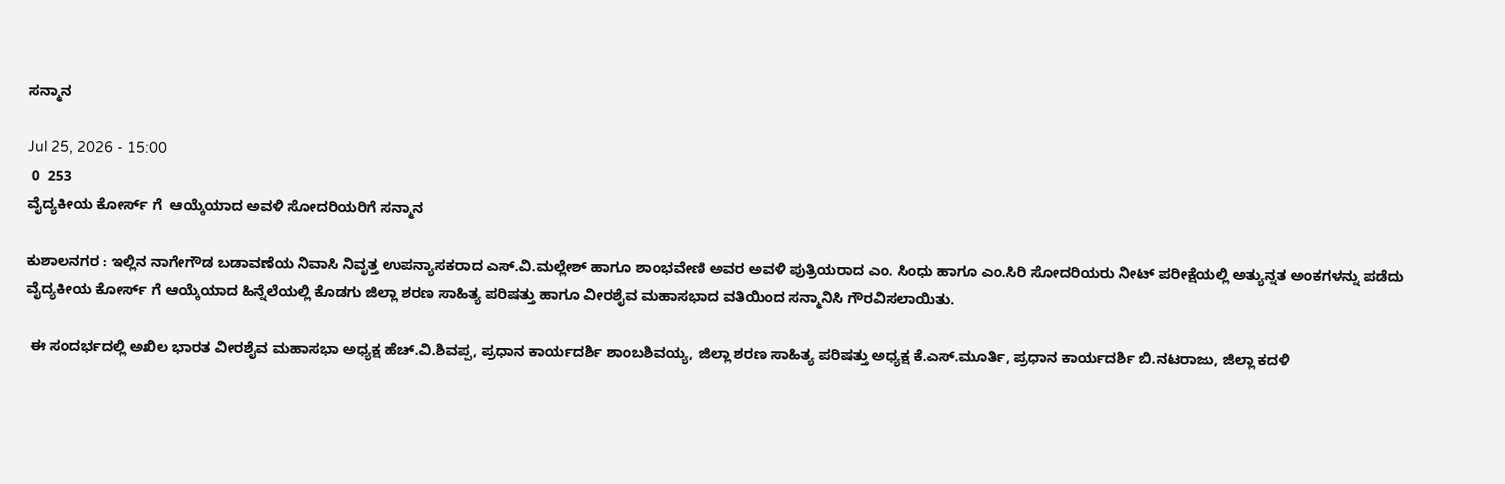ಸನ್ಮಾನ

Jul 25, 2026 - 15:00
 0  253
ವೈದ್ಯಕೀಯ ಕೋರ್ಸ್ ಗೆ  ಆಯ್ಕೆಯಾದ ಅವಳಿ ಸೋದರಿಯರಿಗೆ ಸನ್ಮಾನ

ಕುಶಾಲನಗರ : ಇಲ್ಲಿನ ನಾಗೇಗೌಡ ಬಡಾವಣೆಯ ನಿವಾಸಿ ನಿವೃತ್ತ ಉಪನ್ಯಾಸಕರಾದ ಎಸ್.ವಿ‌.ಮಲ್ಲೇಶ್ ಹಾಗೂ ಶಾಂಭವೇಣಿ ಅವರ ಅವಳಿ ಪುತ್ರಿಯರಾದ ಎಂ. ಸಿಂಧು ಹಾಗೂ ಎಂ.ಸಿರಿ ಸೋದರಿಯರು ನೀಟ್ ಪರೀಕ್ಷೆಯಲ್ಲಿ ಅತ್ಯುನ್ನತ ಅಂಕಗಳನ್ನು ಪಡೆದು ವೈದ್ಯಕೀಯ ಕೋರ್ಸ್ ಗೆ ಆಯ್ಕೆಯಾದ ಹಿನ್ನೆಲೆಯಲ್ಲಿ ಕೊಡಗು ಜಿಲ್ಲಾ ಶರಣ ಸಾಹಿತ್ಯ ಪರಿಷತ್ತು ಹಾಗೂ ವೀರಶೈವ ಮಹಾಸಭಾದ ವತಿಯಿಂದ ಸನ್ಮಾನಿಸಿ ಗೌರವಿಸಲಾಯಿತು.

 ಈ ಸಂದರ್ಭದಲ್ಲಿ ಅಖಿಲ ಭಾರತ ವೀರಶೈವ ಮಹಾಸಭಾ ಅಧ್ಯಕ್ಷ ಹೆಚ್.ವಿ.ಶಿವಪ್ಪ, ಪ್ರಧಾನ ಕಾರ್ಯದರ್ಶಿ ಶಾಂಬಶಿವಯ್ಯ, ಜಿಲ್ಲಾ ಶರಣ ಸಾಹಿತ್ಯ ಪರಿಷತ್ತು ಅಧ್ಯಕ್ಷ ಕೆ.ಎಸ್.ಮೂರ್ತಿ, ಪ್ರಧಾನ ಕಾರ್ಯದರ್ಶಿ ಬಿ.ನಟರಾಜು, ಜಿಲ್ಲಾ ಕದಳಿ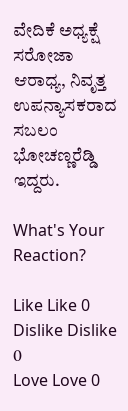ವೇದಿಕೆ ಅಧ್ಯಕ್ಷೆ ಸರೋಜಾ ಆರಾಧ್ಯ, ನಿವೃತ್ತ ಉಪನ್ಯಾಸಕರಾದ ಸಬಲಂ ಭೋಚಣ್ಣರೆಡ್ಡಿ ಇದ್ದರು.

What's Your Reaction?

Like Like 0
Dislike Dislike 0
Love Love 0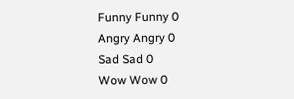Funny Funny 0
Angry Angry 0
Sad Sad 0
Wow Wow 0